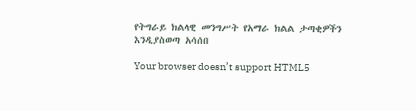የትግራይ ክልላዊ መንግሥት የአማራ ክልል ታጣቂዎችን እንዲያስወጣ አሳሰበ

Your browser doesn’t support HTML5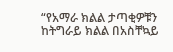“የአማራ ክልል ታጣቂዎቹን ከትግራይ ክልል በአስቸኳይ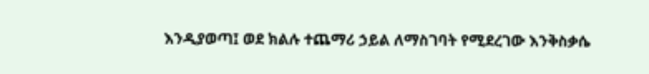እንዲያወጣ፤ ወደ ክልሉ ተጨማሪ ኃይል ለማስገባት የሚደረገው እንቅስቃሴ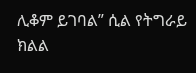ሊቆም ይገባል” ሲል የትግራይ ክልል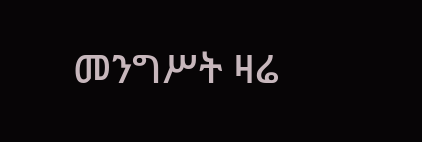መንግሥት ዛሬ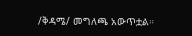/ቅዳሜ/ መግለጫ አውጥቷል።